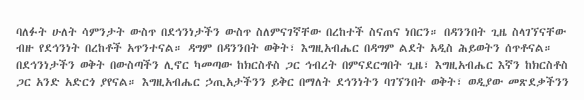ባለፉት ሁለት ሳምንታት ውስጥ በደኅንነታችን ውስጥ ስለምናገኛቸው በረከተች ስናጠና ነበርን። በዳንንበት ጊዜ ስላገኘናቸው ብዙ የደኅንነት በረከቶች አጥንተናል። ዳግም በዳንንበት ወቅት፣ እግዚአብሔር በዳግም ልደት አዲስ ሕይወትን ሰጥቶናል። በደኅንነታችን ወቅት በውስጣችን ሊኖር ካመጣው ከክርስቶስ ጋር ኅብረት በምናደርግበት ጊዜ፣ እግዚአብሔር እኛን ከክርስቶስ ጋር አንድ አድርጎ ያየናል። እግዚአብሔር ኃጢአታችንን ይቅር በማለት ደኅንነትን ባገኘንበት ወቅት፣ ወዲያው መጽደቃችንን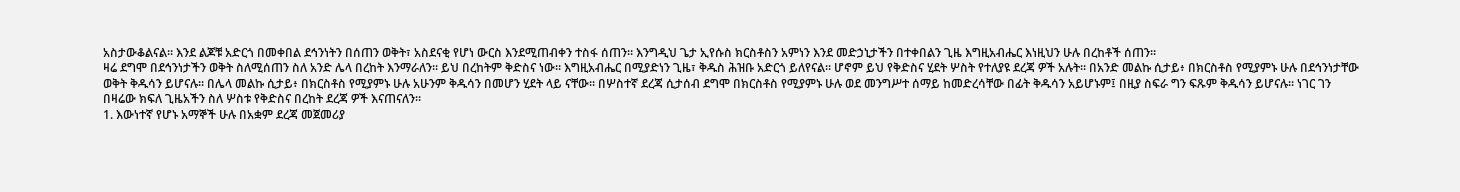አስታውቆልናል። እንደ ልጆቹ አድርጎ በመቀበል ደኅንነትን በሰጠን ወቅት፣ አስደናቂ የሆነ ውርስ እንደሚጠብቀን ተስፋ ሰጠን። እንግዲህ ጌታ ኢየሱስ ክርስቶስን አምነን እንደ መድኃኒታችን በተቀበልን ጊዜ እግዚአብሔር እነዚህን ሁሉ በረከቶች ሰጠን።
ዛሬ ደግሞ በደኅንነታችን ወቅት ስለሚሰጠን ስለ አንድ ሌላ በረከት እንማራለን። ይህ በረከትም ቅድስና ነው። እግዚአብሔር በሚያድነን ጊዜ፣ ቅዱስ ሕዝቡ አድርጎ ይለየናል። ሆኖም ይህ የቅድስና ሂደት ሦስት የተለያዩ ደረጃ ዎች አሉት። በአንድ መልኩ ሲታይ፥ በክርስቶስ የሚያምኑ ሁሉ በደኅንነታቸው ወቅት ቅዱሳን ይሆናሉ። በሌላ መልኩ ሲታይ፥ በክርስቶስ የሚያምኑ ሁሉ አሁንም ቅዱሳን በመሆን ሂደት ላይ ናቸው። በሦስተኛ ደረጃ ሲታሰብ ደግሞ በክርስቶስ የሚያምኑ ሁሉ ወደ መንግሥተ ሰማይ ከመድረሳቸው በፊት ቅዱሳን አይሆኑም፤ በዚያ ስፍራ ግን ፍጹም ቅዱሳን ይሆናሉ። ነገር ገን በዛሬው ክፍለ ጊዜአችን ስለ ሦስቱ የቅድስና በረከት ደረጃ ዎች እናጠናለን።
1. እውነተኛ የሆኑ አማኞች ሁሉ በአቋም ደረጃ መጀመሪያ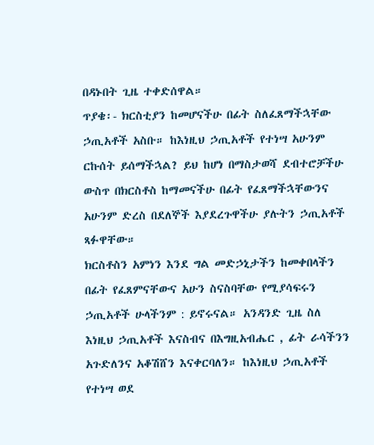በዳኑበት ጊዜ ተቀድሰዋል።
ጥያቄ፡- ክርስቲያን ከመሆናችሁ በፊት ስለፈጸማችኋቸው ኃጢአቶች አስቡ። ከእነዚህ ኃጢአቶች የተነሣ አሁንም ርኩሰት ይሰማችኋል? ይህ ከሆነ በማስታወሻ ደብተሮቻችሁ ውስጥ በክርስቶስ ከማመናችሁ በፊት የፈጸማችኋቸውንና አሁንም ድረስ በደለኞች እያደረጉዋችሁ ያሉትን ኃጢአቶች ጻፉዋቸው።
ክርስቶስን አምነን እንደ ግል መድኃኒታችን ከመቀበላችን በፊት የፈጸምናቸውና አሁን ስናስባቸው የሚያሳፍሩን ኃጢአቶች ሁላችንም : ይኖሩናል። አንዳንድ ጊዜ ስለ እነዚህ ኃጢአቶች እናስብና በእግዚአብሔር , ፊት ራሳችንን አጉድለንና አቆሽሸን እናቀርባለን። ከእነዚህ ኃጢአቶች የተነሣ ወደ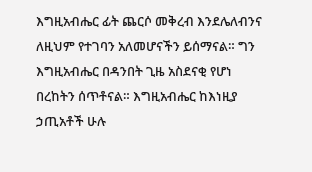እግዚአብሔር ፊት ጨርሶ መቅረብ እንደሌለብንና ለዚህም የተገባን አለመሆናችን ይሰማናል። ግን እግዚአብሔር በዳንበት ጊዜ አስደናቂ የሆነ በረከትን ሰጥቶናል። እግዚአብሔር ከእነዚያ ኃጢአቶች ሁሉ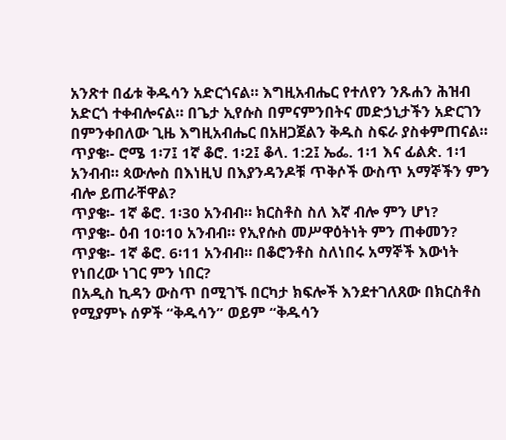አንጽተ በፊቱ ቅዱሳን አድርጎናል። እግዚአብሔር የተለየን ንጹሐን ሕዝብ አድርጎ ተቀብሎናል። በጌታ ኢየሱስ በምናምንበትና መድኃኒታችን አድርገን በምንቀበለው ጊዜ እግዚአብሔር በአዘጋጀልን ቅዱስ ስፍራ ያስቀምጠናል።
ጥያቄ፡- ሮሜ 1፡7፤ 1ኛ ቆሮ. 1፡2፤ ቆላ. 1:2፤ ኤፌ. 1፡1 እና ፊልጵ. 1፡1 አንብብ። ጳውሎስ በእነዚህ በእያንዳንዶቹ ጥቅሶች ውስጥ አማኞችን ምን ብሎ ይጠራቸዋል?
ጥያቄ፡- 1ኛ ቆሮ. 1፡30 አንብብ። ክርስቶስ ስለ እኛ ብሎ ምን ሆነ?
ጥያቄ፡- ዕብ 10፡10 አንብብ። የኢየሱስ መሥዋዕትነት ምን ጠቀመን?
ጥያቄ፡- 1ኛ ቆሮ. 6፡11 አንብብ። በቆሮንቶስ ስለነበሩ አማኞች እውነት የነበረው ነገር ምን ነበር?
በአዲስ ኪዳን ውስጥ በሚገኙ በርካታ ክፍሎች እንደተገለጸው በክርስቶስ የሚያምኑ ሰዎች “ቅዱሳን” ወይም “ቅዱሳን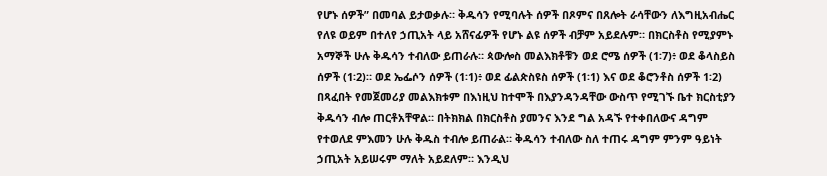የሆኑ ሰዎች” በመባል ይታወቃሉ። ቅዱሳን የሚባሉት ሰዎች በጾምና በጸሎት ራሳቸውን ለእግዚአብሔር የለዩ ወይም በተለየ ኃጢአት ላይ አሸናፊዎች የሆኑ ልዩ ሰዎች ብቻም አይደሉም። በክርስቶስ የሚያምኑ አማኞች ሁሉ ቅዱሳን ተብለው ይጠራሉ። ጳውሎስ መልእክቶቹን ወደ ሮሜ ሰዎች (1፡7)፥ ወደ ቆላስይስ ሰዎች (1፡2)። ወደ ኤፌሶን ሰዎች (1፡1)፥ ወደ ፊልጵስዩስ ሰዎች (1፡1) እና ወደ ቆሮንቶስ ሰዎች 1፡2) በጻፈበት የመጀመሪያ መልእክቱም በእነዚህ ከተሞች በእያንዳንዳቸው ውስጥ የሚገኙ ቤተ ክርስቲያን ቅዱሳን ብሎ ጠርቶአቸዋል። በትክክል በክርስቶስ ያመንና እንደ ግል አዳኙ የተቀበለውና ዳግም የተወለደ ምእመን ሁሉ ቅዱስ ተብሎ ይጠራል። ቅዱሳን ተብለው ስለ ተጠሩ ዳግም ምንም ዓይነት ኃጢአት አይሠሩም ማለት አይደለም። እንዲህ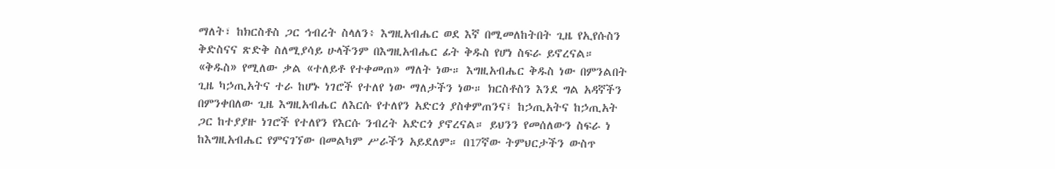ማለት፣ ከክርስቶስ ጋር ኅብረት ስላለን፥ እግዚአብሔር ወደ እኛ በሚመለከትበት ጊዜ የኢየሱስን ቅድስናና ጽድቅ ስለሚያሳይ ሁላችንም በእግዚአብሔር ፊት ቅዱስ የሆነ ስፍራ ይኖረናል።
«ቅዱስ» የሚለው ቃል «ተለይቶ የተቀመጠ» ማለት ነው። እግዚአብሔር ቅዱስ ነው በምንልበት ጊዜ ካኃጢአትና ተራ ከሆኑ ነገሮች የተለየ ነው ማለታችን ነው። ክርስቶስን እንደ ግል አዳኛችን በምንቀበለው ጊዜ እግዚአብሔር ለእርሱ የተለየን አድርጎ ያስቀምጠንና፤ ከኃጢአትና ከኃጢአት ጋር ከተያያዙ ነገሮች የተለየን የእርሱ ንብረት አድርጎ ያኖረናል። ይህንን የመሰለውን ስፍራ ነ ከእግዚአብሔር የምናገኘው በመልካም ሥራችን አይደለም። በ17ኛው ትምህርታችን ውስጥ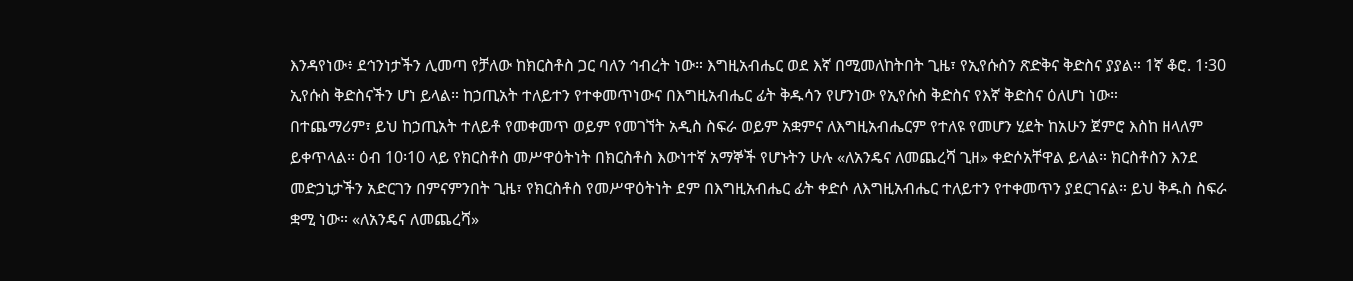እንዳየነው፥ ደኅንነታችን ሊመጣ የቻለው ከክርስቶስ ጋር ባለን ኅብረት ነው። እግዚአብሔር ወደ እኛ በሚመለከትበት ጊዜ፣ የኢየሱስን ጽድቅና ቅድስና ያያል። 1ኛ ቆሮ. 1፡30 ኢየሱስ ቅድስናችን ሆነ ይላል። ከኃጢአት ተለይተን የተቀመጥነውና በእግዚአብሔር ፊት ቅዱሳን የሆንነው የኢየሱስ ቅድስና የእኛ ቅድስና ዕለሆነ ነው።
በተጨማሪም፣ ይህ ከኃጢአት ተለይቶ የመቀመጥ ወይም የመገኘት አዲስ ስፍራ ወይም አቋምና ለእግዚአብሔርም የተለዩ የመሆን ሂደት ከአሁን ጀምሮ እስከ ዘላለም ይቀጥላል። ዕብ 10፡10 ላይ የክርስቶስ መሥዋዕትነት በክርስቶስ እውነተኛ አማኞች የሆኑትን ሁሉ «ለአንዴና ለመጨረሻ ጊዘ» ቀድሶአቸዋል ይላል። ክርስቶስን እንደ መድኃኒታችን አድርገን በምናምንበት ጊዜ፣ የክርስቶስ የመሥዋዕትነት ደም በእግዚአብሔር ፊት ቀድሶ ለእግዚአብሔር ተለይተን የተቀመጥን ያደርገናል። ይህ ቅዱስ ስፍራ ቋሚ ነው። «ለአንዴና ለመጨረሻ»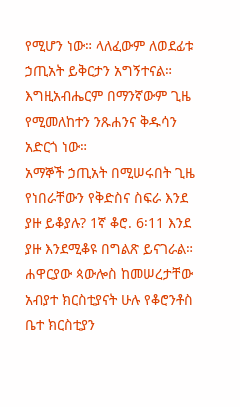የሚሆን ነው። ላለፈውም ለወደፊቱ ኃጢአት ይቅርታን አግኝተናል። እግዚአብሔርም በማንኛውም ጊዜ የሚመለከተን ንጹሐንና ቅዱሳን አድርጎ ነው።
አማኞች ኃጢአት በሚሠሩበት ጊዜ የነበራቸውን የቅድስና ስፍራ እንደ ያዙ ይቆያሉ? 1ኛ ቆሮ. 6፡11 እንደ ያዙ እንደሚቆዩ በግልጽ ይናገራል። ሐዋርያው ጳውሎስ ከመሠረታቸው አብያተ ክርስቲያናት ሁሉ የቆሮንቶስ ቤተ ክርስቲያን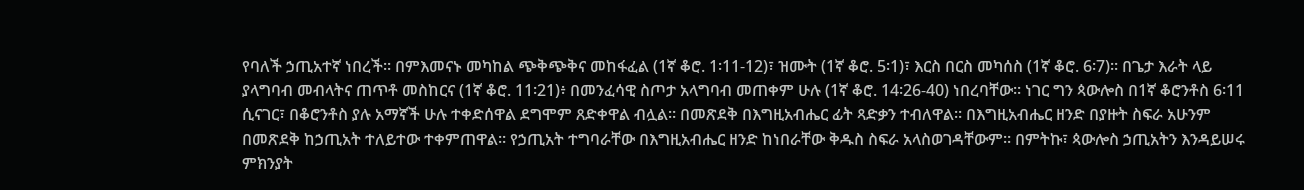የባለች ኃጢአተኛ ነበረች። በምእመናኑ መካከል ጭቅጭቅና መከፋፈል (1ኛ ቆሮ. 1፡11-12)፣ ዝሙት (1ኛ ቆሮ. 5፡1)፣ እርስ በርስ መካሰስ (1ኛ ቆሮ. 6፡7)። በጌታ እራት ላይ ያላግባብ መብላትና ጠጥቶ መስከርና (1ኛ ቆሮ. 11፡21)፥ በመንፈሳዊ ስጦታ አላግባብ መጠቀም ሁሉ (1ኛ ቆሮ. 14፡26-40) ነበረባቸው። ነገር ግን ጳውሎስ በ1ኛ ቆሮንቶስ 6፡11 ሲናገር፣ በቆሮንቶስ ያሉ አማኛች ሁሉ ተቀድሰዋል ደግሞም ጸድቀዋል ብሏል። በመጽደቅ በእግዚአብሔር ፊት ጻድቃን ተብለዋል። በእግዚአብሔር ዘንድ በያዙት ስፍራ አሁንም በመጽደቅ ከኃጢአት ተለይተው ተቀምጠዋል። የኃጢአት ተግባራቸው በእግዚአብሔር ዘንድ ከነበራቸው ቅዱስ ስፍራ አላስወገዳቸውም። በምትኩ፣ ጳውሎስ ኃጢአትን እንዳይሠሩ ምክንያት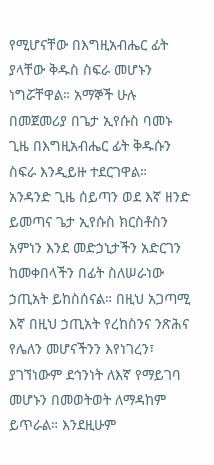የሚሆናቸው በእግዚአብሔር ፊት ያላቸው ቅዱስ ስፍራ መሆኑን ነግሯቸዋል። አማኞች ሁሉ በመጀመሪያ በጌታ ኢየሱስ ባመኑ ጊዜ በእግዚአብሔር ፊት ቅዱሱን ስፍራ እንዲይዙ ተደርገዋል።
አንዳንድ ጊዜ ሰይጣን ወደ እኛ ዘንድ ይመጣና ጌታ ኢየሱስ ክርስቶስን አምነን እንደ መድኃኒታችን አድርገን ከመቀበላችን በፊት ስለሠራነው ኃጢአት ይከስሰናል። በዚህ አጋጣሚ እኛ በዚህ ኃጢአት የረከስንና ንጽሕና የሌለን መሆናችንን እየነገረን፣ ያገኘነውም ደኅንነት ለእኛ የማይገባ መሆኑን በመወትወት ለማዳከም ይጥራል። እንደዚሁም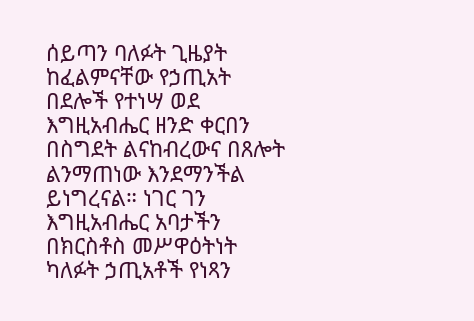ሰይጣን ባለፉት ጊዜያት ከፈልምናቸው የኃጢአት በደሎች የተነሣ ወደ እግዚአብሔር ዘንድ ቀርበን በስግደት ልናከብረውና በጸሎት ልንማጠነው እንደማንችል ይነግረናል። ነገር ገን እግዚአብሔር አባታችን በክርስቶስ መሥዋዕትነት ካለፉት ኃጢአቶች የነጻን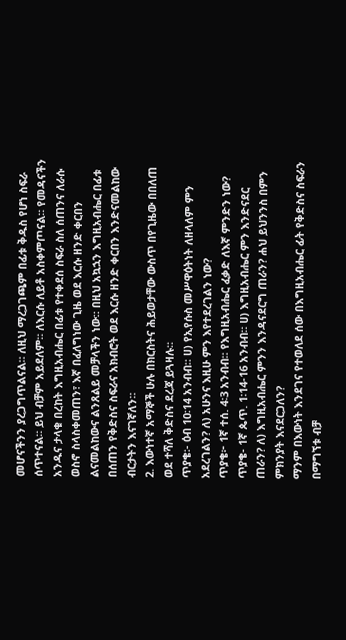መሆናችንን ያረጋግጥልናል። ለዚህ ማረጋገጫም በፊቱ ቅዱስ የሆነ ስፍራ ሰጥተናል። ይህ ብቻም አይደለም። ለእርሱ ለይቶ አስቀምጦናል። የመዳናችን አንዱና ታላቁ በረከት እግዚአብሔር በፊቱ የተቀደሰ ስፍራ ስለ ሰጠንና ለራሱ ወስኖ ስላስቀመጠን፣ እኛ በፈለግነው ጊዜ ወደ እርሱ ዘንድ ቀርበን ልናመልከውና ልንጸልይ መቻላችን ነው። በዚህ አኳኋን እግዚአብሔር በፊቱ በሰጠን የቅድስና ስፍራና አክብሮት ወደ እርሱ ዘንድ ቀርበን እንድናመልከው ብርታትን እናገኛለን።
2. እውነተኛ አማኞች ሁሉ በክርስትና ሕይወታቸው ውስጥ በየጊዜው በበለጠ ወደ ተሻለ ቅድስና ደረጃ ይጓዛሉ።
ጥያቄ፡- ዕብ 10፡14 አንብብ። ሀ) የኢየሱስ መሥዋዕትነት ለዘላለም ምን አደረገልን? ለ) አሁንና እዚሁ ምን እየተደረገልን ነው?
ጥያቄ፦ 1ኛ ተሰ. 4፡3 አንብብ። የእግዚአብሔር ፈቃድ ለእኛ ምንድን ነው?
ጥያቄ- 1ኛ ጴጥ. 1፡14-16 አንብብ። ሀ) እግዚአብሔር ምን እንድናደር ጠራን? ለ) እግዚአብሔር ምንን እንዳናደርግ ጠራን? ሐህ ይህንንስ በምን ምክንያት እናደርጋለን?
ማንም በእውነት እንደገና የተወለደ ሰው በእግዚአብሔር ፊት የቅድስና ስፍራን በማግኘቱ ብቻ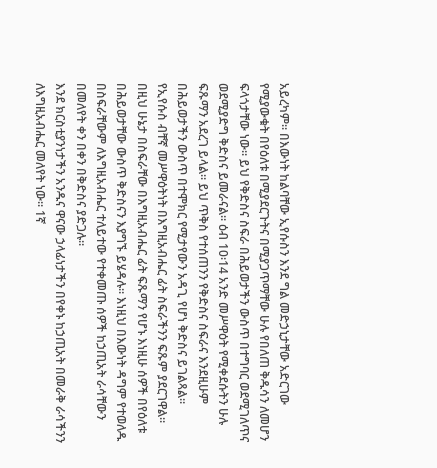አይረካም። በእውነት ከልባቸው ኢየሱስን እንደ ግል መድኃኒታቸው አድርገው የሚያውቁት በየዕለቱ በሚያደርጉትና በሚያጋጥማቸው ሁሉ የበለጠ ቅዱሳን ለመሆን ፍላጎታቸው ነው። ይህ የቅድስና ስፍራ በሕይወታችን ውስጥ በተግባር ወደሚገለጥና ወደሚያድግ ቅድስና ይመራናል። ዕብ 10፡14 አንድ መሥዋዕት የሚቀደሱትን ሁሉ ፍጹማን አደረገ ይላል። ይህ ጥቅስ የተሰጠንን የቅድስና ስፍራና እንደዚሁም በሕይወታችን ውስጥ በተሞክር የሚታየውን አዳጊ የሆነ ቅድስና ይገልጻል። የኢየሱስ ብቸኛ መሥዋዕትነት በእግዚአብሔር ፊት ስፍራችንን ፍጹም ያደርገዋል። በዚህ ሁኔታ በስፍራቸው በእግዚአብሔር ፊት ፍጹማን የሆኑ እነዚሁ ሰዎች በየዕለቱ በሕይወታቸው ውስጥ ቅድስናን እያግኙ ይሄዳሉ። እነዚህ በእውነት ዳግም የተወለዱ በስፍራቸውም ለእግዚአብሔር ተለይተው የተቀመጡ ሰዎች ከኃጢአት ራሳቸውን በመለየት ቀን በቀን በቅድስና ያድጋሉ።
እንደ ክርስቲያንነታችን አንዱና ዋናው ኃላፊነታችን በየቀኑ ከኃጢአት በመራቅ ራሳችንን ለእግዚአብሔር መለየት ነው። 1ኛ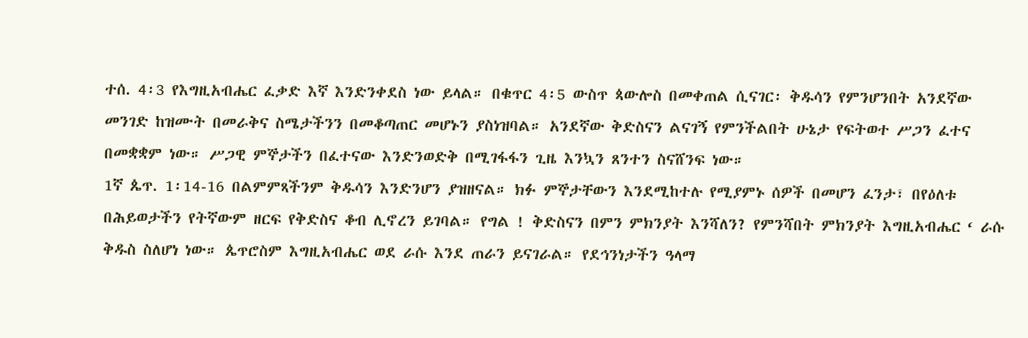ተሰ. 4፡3 የእግዚአብሔር ፈቃድ እኛ እንድንቀደስ ነው ይላል። በቁጥር 4፡5 ውስጥ ጳውሎስ በመቀጠል ሲናገር፡ ቅዱሳን የምንሆንበት አንደኛው መንገድ ከዝሙት በመራቅና ስሜታችንን በመቆጣጠር መሆኑን ያስነዝባል። አንደኛው ቅድስናን ልናገኝ የምንችልበት ሁኔታ የፍትወተ ሥጋን ፈተና በመቋቋም ነው። ሥጋዊ ምኞታችን በፈተናው እንድንወድቅ በሚገፋፋን ጊዜ እንኳን ጸንተን ስናሸንፍ ነው።
1ኛ ጴጥ. 1፡14-16 በልምምጻችንም ቅዱሳን እንድንሆን ያዝዘናል። ክፉ ምኞታቸውን እንደሚከተሉ የሚያምኑ ሰዎች በመሆን ፈንታ፣ በየዕለቱ በሕይወታችን የትኛውም ዘርፍ የቅድስና ቆብ ሊኖረን ይገባል። የግል ! ቅድስናን በምን ምክንያት እንሻለን? የምንሻበት ምክንያት እግዚአብሔር ‘ ራሱ ቅዱስ ስለሆነ ነው። ጴጥሮስም እግዚአብሔር ወደ ራሱ እንደ ጠራን ይናገራል። የደኅንነታችን ዓላማ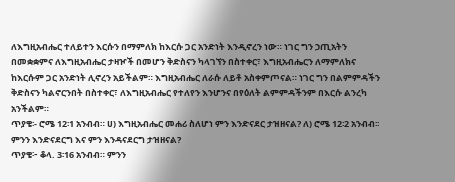ለእግዚአብሔር ተለይተን እርሱን በማምለክ ከእርሱ ጋር አንድነት እንዲኖረን ነው። ነገር ግን ኃጢአትን በመቋቋምና ለእግዚአብሔር ታዛዦች በመሆን ቅድስናን ካላገኘን በስተቀር፣ እግዚአብሔርን ለማምለክና ከእርሱም ጋር አንድነት ሊኖረን አይችልም። እግዚአብሔር ለራሱ ለይቶ አስቀምጦናል። ነገር ግን በልምምዳችን ቅድስናን ካልኖርንበት በስተቀር፣ ለእግዚአብሔር የተለየን እንሆንና በየዕለት ልምምዳችንም በእርሱ ልንረካ አንችልም።
ጥያቄ፡- ሮሜ 12፡1 አንብብ። ሀ) እግዚአብሔር መሐሪ ስለሆነ ምን እንድናደር ታዝዘናል? ለ) ሮሜ 12፡2 አንብብ፡፡ ምንን እንድናደርግ እና ምን እንዳናደርግ ታዝዘናል?
ጥያቄ፦ ቆላ. 3፡16 አንብብ። ምንን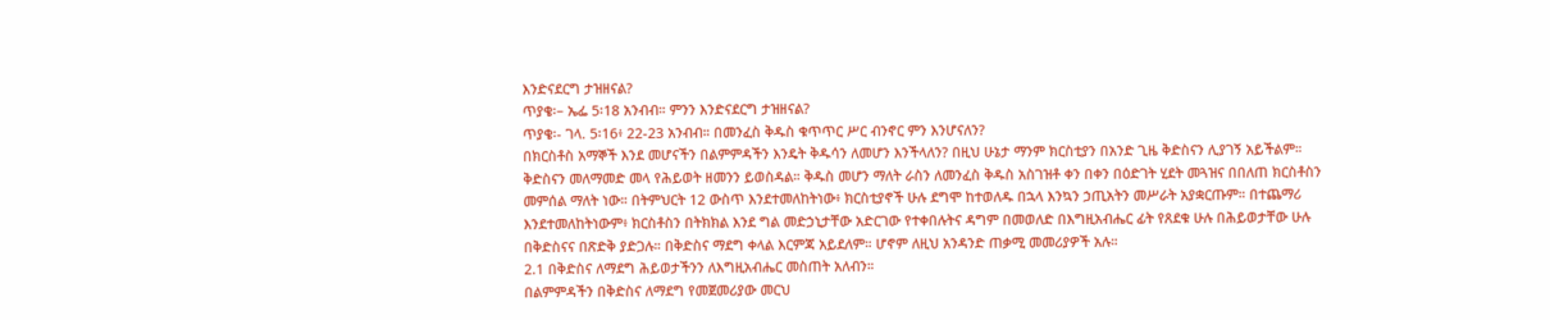እንድናደርግ ታዝዘናል?
ጥያቄ፡– ኤፌ 5፡18 አንብብ። ምንን እንድናደርግ ታዝዘናል?
ጥያቄ፡- ገላ. 5፡16፥ 22-23 አንብብ። በመንፈስ ቅዱስ ቁጥጥር ሥር ብንኖር ምን እንሆናለን?
በክርስቶስ አማኞች እንደ መሆናችን በልምምዳችን እንዴት ቅዱሳን ለመሆን እንችላለን? በዚህ ሁኔታ ማንም ክርስቲያን በአንድ ጊዜ ቅድስናን ሊያገኝ አይችልም። ቅድስናን መለማመድ መላ የሕይወት ዘመንን ይወስዳል። ቅዱስ መሆን ማለት ራስን ለመንፈስ ቅዱስ አስገዝቶ ቀን በቀን በዕድገት ሂደት መጓዝና በበለጠ ክርስቶስን መምሰል ማለት ነው። በትምህርት 12 ውስጥ እንደተመለከትነው፥ ክርስቲያኖች ሁሉ ደግሞ ከተወለዱ በኋላ እንኳን ኃጢአትን መሥራት አያቋርጡም። በተጨማሪ እንደተመለከትነውም፥ ክርስቶስን በትክክል እንደ ግል መድኃኒታቸው አድርገው የተቀበሉትና ዳግም በመወለድ በእግዚአብሔር ፊት የጸደቁ ሁሉ በሕይወታቸው ሁሉ በቅድስናና በጽድቅ ያድጋሉ። በቅድስና ማደግ ቀላል እርምጃ አይደለም። ሆኖም ለዚህ አንዳንድ ጠቃሚ መመሪያዎች አሉ።
2.1 በቅድስና ለማደግ ሕይወታችንን ለእግዚአብሔር መስጠት አለብን።
በልምምዳችን በቅድስና ለማደግ የመጀመሪያው መርህ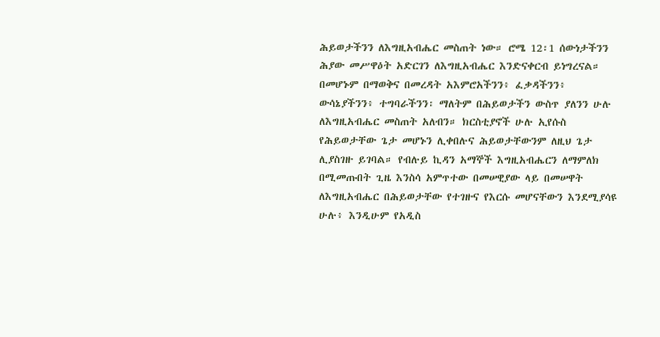ሕይወታችንን ለእግዚአብሔር መስጠት ነው። ሮሜ 12፡1 ሰውነታችንን ሕያው መሥዋዕት አድርገን ለእግዚአብሔር እንድናቀርብ ይነግረናል። በመሆኑም በማወቅና በመረዳት አእምሮአችንን፥ ፈቃዳችንን፥ ውሳኔያችንን፥ ተግባራችንን፡ ማለትም በሕይወታችን ውስጥ ያለንን ሁሉ ለእግዚአብሔር መስጠት አለብን። ክርስቲያኖች ሁሉ ኢየሱስ የሕይወታቸው ጌታ መሆኑን ሊቀበሉና ሕይወታቸውንም ለዚህ ጌታ ሊያስገዙ ይገባል። የብሉይ ኪዳን አማኞች እግዚአብሔርን ለማምለክ በሚመጡበት ጊዜ እንስሳ አምጥተው በመሠዊያው ላይ በመሠዋት ለእግዚአብሔር በሕይወታቸው የተገዙና የእርሱ መሆናቸውን እንደሚያሳዩ ሁሉ፥ እንዲሁም የአዲስ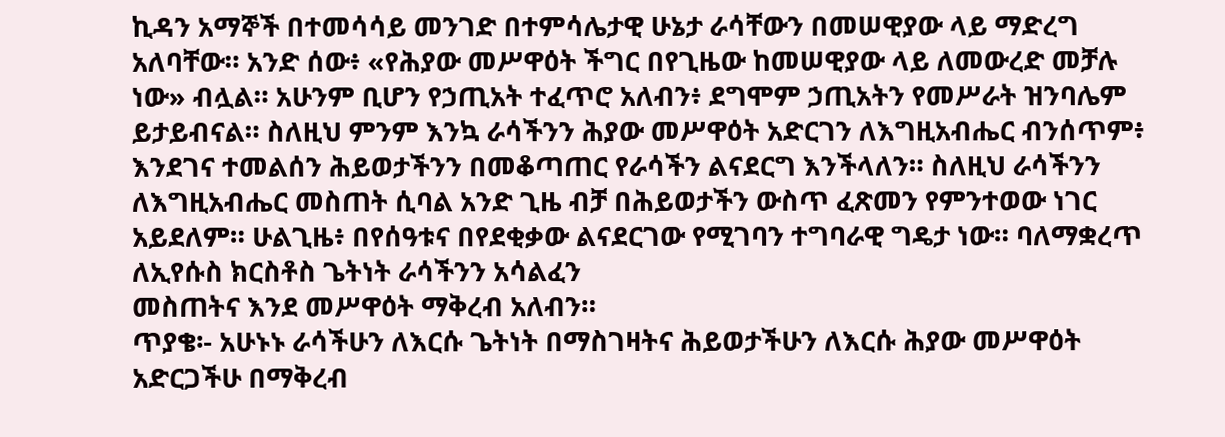ኪዳን አማኞች በተመሳሳይ መንገድ በተምሳሌታዊ ሁኔታ ራሳቸውን በመሠዊያው ላይ ማድረግ አለባቸው። አንድ ሰው፥ «የሕያው መሥዋዕት ችግር በየጊዜው ከመሠዊያው ላይ ለመውረድ መቻሉ ነው» ብሏል። አሁንም ቢሆን የኃጢአት ተፈጥሮ አለብን፥ ደግሞም ኃጢአትን የመሥራት ዝንባሌም ይታይብናል። ስለዚህ ምንም እንኳ ራሳችንን ሕያው መሥዋዕት አድርገን ለእግዚአብሔር ብንሰጥም፥ እንደገና ተመልሰን ሕይወታችንን በመቆጣጠር የራሳችን ልናደርግ እንችላለን። ስለዚህ ራሳችንን ለእግዚአብሔር መስጠት ሲባል አንድ ጊዜ ብቻ በሕይወታችን ውስጥ ፈጽመን የምንተወው ነገር አይደለም። ሁልጊዜ፥ በየሰዓቱና በየደቂቃው ልናደርገው የሚገባን ተግባራዊ ግዴታ ነው። ባለማቋረጥ ለኢየሱስ ክርስቶስ ጌትነት ራሳችንን አሳልፈን
መስጠትና እንደ መሥዋዕት ማቅረብ አለብን።
ጥያቄ፡- አሁኑኑ ራሳችሁን ለእርሱ ጌትነት በማስገዛትና ሕይወታችሁን ለእርሱ ሕያው መሥዋዕት አድርጋችሁ በማቅረብ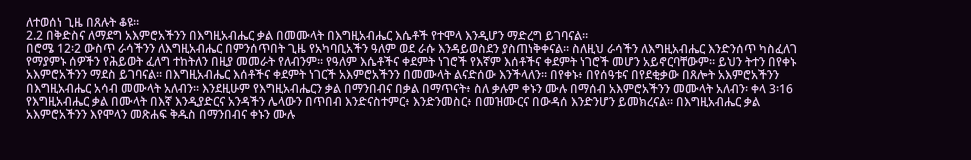ለተወሰነ ጊዜ በጸሉት ቆዩ።
2.2 በቅድስና ለማደግ አእምሮአችንን በእግዚአብሔር ቃል በመሙላት በእግዚአብሔር እሴቶች የተሞላ እንዲሆን ማድረግ ይገባናል።
በሮሜ 12፡2 ውስጥ ራሳችንን ለእግዚአብሔር በምንሰጥበት ጊዜ የአካባቢአችን ዓለም ወደ ራሱ እንዳይወስደን ያስጠነቅቀናል። ስለዚህ ራሳችን ለእግዚአብሔር እንድንሰጥ ካስፈለገ የማያምኑ ሰዎችን የሕይወት ፈለግ ተከትለን በዚያ መመራት የለብንም። የዓለም እሴቶችና ቀደምት ነገሮች የእኛም እሰቶችና ቀደምት ነገሮች መሆን አይኖርባቸውም። ይህን ትተን በየቀኑ አእምሮአችንን ማደስ ይገባናል። በእግዚአብሔር እሰቶችና ቀደምት ነገርች አእምሮአችንን በመሙላት ልናድሰው እንችላለን። በየቀኑ፥ በየሰዓቱና በየደቂቃው በጸሎት አእምሮአችንን በእግዚአብሔር አሳብ መሙላት አለብን። እንደዚሁም የእግዚአብሔርን ቃል በማንበብና በቃል በማጥናት፥ ስለ ቃሉም ቀኑን ሙሉ በማሰብ አእምሮአችንን መሙላት አለብን፡ ቀላ 3፡16 የእግዚአብሔር ቃል በሙላት በእኛ እንዲያድርና አንዳችን ሌላውን በጥበብ እንድናስተምር፥ እንድንመስር፥ በመዝሙርና በውዳሰ እንድንሆን ይመክረናል። በእግዚአብሔር ቃል አእምሮአችንን እየሞላን መጽሐፍ ቅዱስ በማንበብና ቀኑን ሙሉ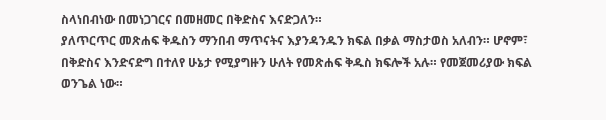ስላነበብነው በመነጋገርና በመዘመር በቅድስና እናድጋለን።
ያለጥርጥር መጽሐፍ ቅዱስን ማንበብ ማጥናትና እያንዳንዱን ክፍል በቃል ማስታወስ አለብን። ሆኖም፣ በቅድስና እንድናድግ በተለየ ሁኔታ የሚያግዙን ሁለት የመጽሐፍ ቅዱስ ክፍሎች አሉ። የመጀመሪያው ክፍል ወንጌል ነው።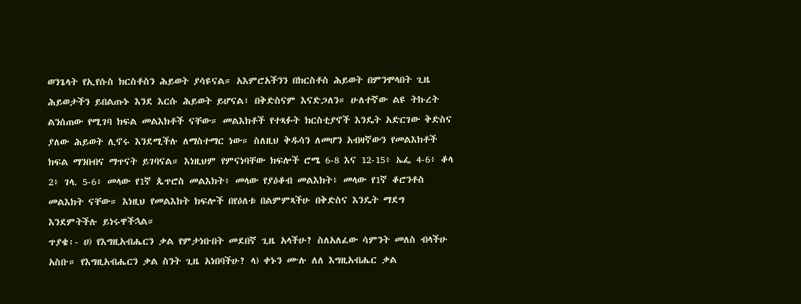ወንጌላት የኢየሱስ ክርስቶስን ሕይወት ያሳዩናል። አእምሮአችንን በክርስቶስ ሕይወት በምንሞላበት ጊዜ ሕይወታችን ይበልጡኑ እንደ እርሱ ሕይወት ይሆናል፣ በቅድስናም እናድጋለን። ሁለተኛው ልዩ ትኩረት ልንሰጠው የሚገባ ክፍል መልእክቶች ናቸው። መልእክቶች የተጻፉት ክርስቲያኖች እንዴት አድርገው ቅድስና ያለው ሕይወት ሊኖሩ እንደሚችሉ ለማስተማር ነው። ስለዚህ ቅዱሳን ለመሆን አብዛኛውን የመልእክቶች ክፍል ማንበብና ማጥናት ይገባናል። እነዚህም የምናነባቸው ክፍሎች ሮሜ 6-8 እና 12-15፥ ኤፌ 4-6፥ ቆላ 2፥ ገላ. 5-6፥ መላው የ1ኛ ጴጥሮስ መልእክት፥ መላው የያዕቆብ መልእክት፥ መላው የ1ኛ ቆሮንቶስ መልእክት ናቸው። እነዚህ የመልእክት ክፍሎች በየዕለቱ በልምምጻችሁ በቅድስና እንዴት ማደግ እንደምትችሉ ይነሩዋችኋል።
ጥያቄ፡- ሀ) የእግዚአብሔርን ቃል የምታነቡበት መደበኛ ጊዜ አላችሁ? ስለአለፈው ሳምንት መለስ ብላችሁ አስቡ። የእግዚአብሔርን ቃል ስንት ጊዜ አነበባችሁ? ላ) ቀኑን ሙሉ ለለ እግዚአብሔር ቃል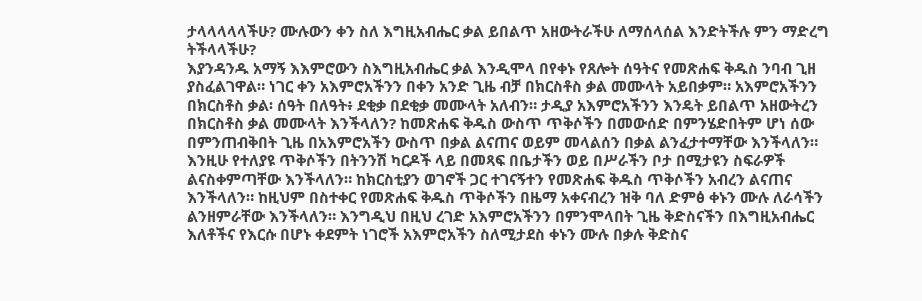ታላላላላላችሁ? ሙሉውን ቀን ስለ እግዚአብሔር ቃል ይበልጥ አዘውትራችሁ ለማሰላሰል እንድትችሉ ምን ማድረግ ትችላላችሁ?
እያንዳንዱ አማኝ እእምሮውን ስእግዚአብሔር ቃል እንዲሞላ በየቀኑ የጸሎት ሰዓትና የመጽሐፍ ቅዱስ ንባብ ጊዘ ያስፈልገዋል። ነገር ቀን አእምሮአችንን በቀን አንድ ጊዜ ብቻ በክርስቶስ ቃል መሙላት አይበቃም። አእምሮአችንን በክርስቶስ ቃል፡ ሰዓት በለዓት፥ ደቂቃ በደቂቃ መሙላት አለብን። ታዲያ አእምሮአችንን እንዴት ይበልጥ አዘውትረን በክርስቶስ ቃል መሙላት እንችላለን? ከመጽሐፍ ቅዱስ ውስጥ ጥቅሶችን በመውሰድ በምንሄድበትም ሆነ ሰው በምንጠብቅበት ጊዜ በአእምሮአችን ውስጥ በቃል ልናጠና ወይም መላልሰን በቃል ልንፈታተማቸው እንችላለን። እንዚሁ የተለያዩ ጥቅሶችን በትንንሽ ካርዶች ላይ በመጻፍ በቤታችን ወይ በሥራችን ቦታ በሚታዩን ስፍራዎች ልናስቀምጣቸው እንችላለን። ከክርስቲያን ወገኖች ጋር ተገናኝተን የመጽሐፍ ቅዱስ ጥቅሶችን አብረን ልናጠና እንችላለን። ከዚህም በስተቀር የመጽሐፍ ቅዱስ ጥቅሶችን በዜማ አቀናብረን ዝቅ ባለ ድምፅ ቀኑን ሙሉ ለራሳችን ልንዘምራቸው እንችላለን። እንግዲህ በዚህ ረገድ አእምሮአችንን በምንሞላበት ጊዜ ቅድስናችን በእግዚአብሔር እለቶችና የእርሱ በሆኑ ቀደምት ነገሮች አእምሮአችን ስለሚታደስ ቀኑን ሙሉ በቃሉ ቅድስና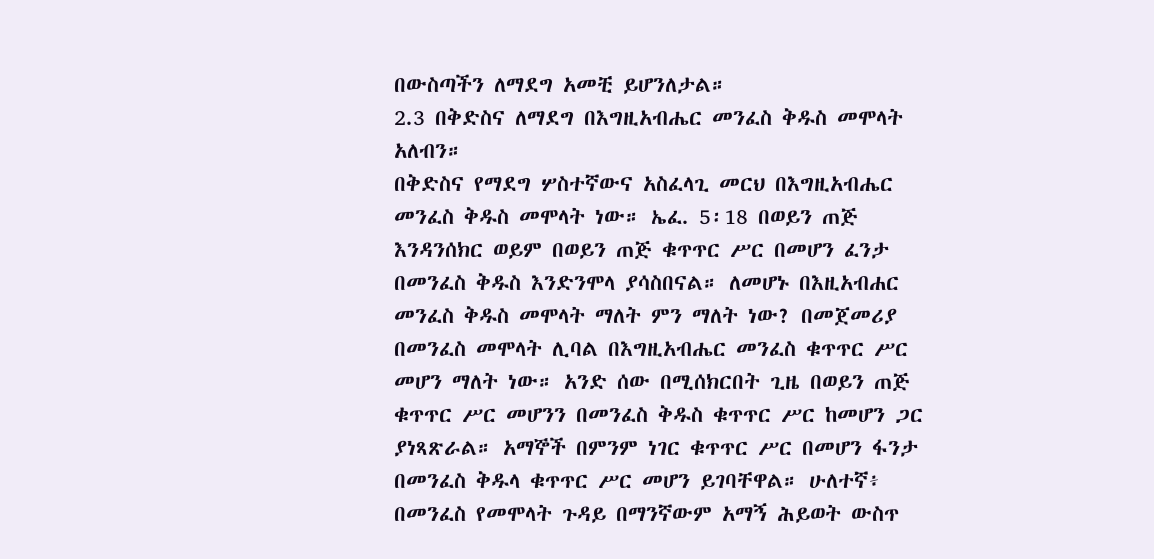በውስጣችን ለማደግ አመቺ ይሆንለታል።
2.3 በቅድስና ለማደግ በእግዚአብሔር መንፈስ ቅዱስ መሞላት አለብን።
በቅድስና የማደግ ሦስተኛውና አስፈላጊ መርህ በእግዚአብሔር መንፈስ ቅዱስ መሞላት ነው። ኤፈ. 5፡18 በወይን ጠጅ እንዳንሰክር ወይም በወይን ጠጅ ቁጥጥር ሥር በመሆን ፈንታ በመንፈስ ቅዱስ እንድንሞላ ያሳስበናል። ለመሆኑ በእዚአብሐር መንፈስ ቅዱስ መሞላት ማለት ምን ማለት ነው? በመጀመሪያ በመንፈስ መሞላት ሊባል በእግዚአብሔር መንፈስ ቁጥጥር ሥር መሆን ማለት ነው። አንድ ሰው በሚሰክርበት ጊዜ በወይን ጠጅ ቁጥጥር ሥር መሆንን በመንፈስ ቅዱስ ቁጥጥር ሥር ከመሆን ጋር ያነጻጽራል። አማኞች በምንም ነገር ቁጥጥር ሥር በመሆን ፋንታ በመንፈስ ቅዱላ ቁጥጥር ሥር መሆን ይገባቸዋል። ሁለተኛ፥ በመንፈስ የመሞላት ጉዳይ በማንኛውም አማኝ ሕይወት ውስጥ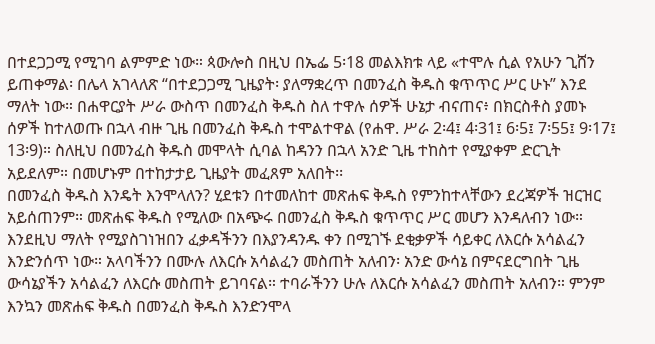በተደጋጋሚ የሚገባ ልምምድ ነው። ጳውሎስ በዚህ በኤፌ 5፡18 መልእክቱ ላይ «ተሞሉ ሲል የአሁን ጊሸን ይጠቀማል፡ በሌላ አገላለጽ “በተደጋጋሚ ጊዜያት፡ ያለማቋረጥ በመንፈስ ቅዱስ ቁጥጥር ሥር ሁኑ” እንደ ማለት ነው። በሐዋርያት ሥራ ውስጥ በመንፈስ ቅዱስ ስለ ተዋሉ ሰዎች ሁኔታ ብናጠና፥ በክርስቶስ ያመኑ ሰዎች ከተለወጡ በኋላ ብዙ ጊዜ በመንፈስ ቅዱስ ተሞልተዋል (የሐዋ. ሥራ 2፡4፤ 4፡31፤ 6፡5፤ 7፡55፤ 9፡17፤ 13፡9)። ስለዚህ በመንፈስ ቅዱስ መሞላት ሲባል ከዳንን በኋላ አንድ ጊዜ ተከስተ የሚያቀም ድርጊት አይደለም። በመሆኑም በተከታታይ ጊዜያት መፈጸም አለበት፡፡
በመንፈስ ቅዱስ እንዴት እንሞላለን? ሂደቱን በተመለከተ መጽሐፍ ቅዱስ የምንከተላቸውን ደረጃዎች ዝርዝር አይሰጠንም። መጽሐፍ ቅዱስ የሚለው በአጭሩ በመንፈስ ቅዱስ ቁጥጥር ሥር መሆን እንዳለብን ነው። እንደዚህ ማለት የሚያስገነዝበን ፈቃዳችንን በእያንዳንዱ ቀን በሚገኙ ደቂቃዎች ሳይቀር ለእርሱ አሳልፈን እንድንሰጥ ነው። አላባችንን በሙሉ ለእርሱ አሳልፈን መስጠት አለብን፡ አንድ ውሳኔ በምናደርግበት ጊዜ ውሳኔያችን አሳልፈን ለእርሱ መስጠት ይገባናል። ተባራችንን ሁሉ ለእርሱ አሳልፈን መስጠት አለብን። ምንም እንኳን መጽሐፍ ቅዱስ በመንፈስ ቅዱስ እንድንሞላ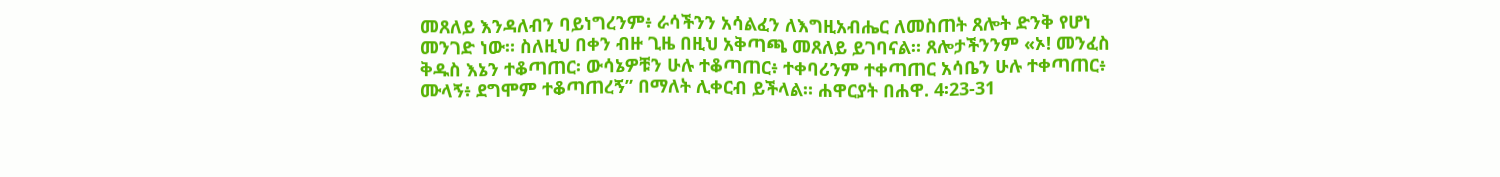መጸለይ እንዳለብን ባይነግረንም፥ ራሳችንን አሳልፈን ለእግዚአብሔር ለመስጠት ጸሎት ድንቅ የሆነ መንገድ ነው። ስለዚህ በቀን ብዙ ጊዜ በዚህ አቅጣጫ መጸለይ ይገባናል። ጸሎታችንንም «ኦ! መንፈስ ቅዱስ እኔን ተቆጣጠር፡ ውሳኔዎቹን ሁሉ ተቆጣጠር፥ ተቀባሪንም ተቀጣጠር አሳቤን ሁሉ ተቀጣጠር፥ ሙላኝ፥ ደግሞም ተቆጣጠረኝ” በማለት ሊቀርብ ይችላል። ሐዋርያት በሐዋ. 4፡23-31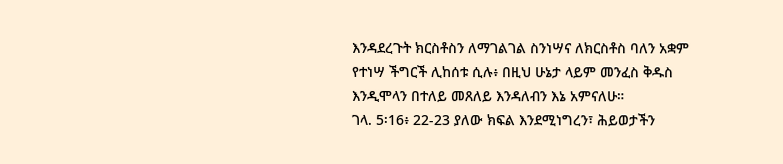እንዳደረጉት ክርስቶስን ለማገልገል ስንነሣና ለክርስቶስ ባለን አቋም የተነሣ ችግርች ሊከሰቱ ሲሉ፥ በዚህ ሁኔታ ላይም መንፈስ ቅዱስ እንዲሞላን በተለይ መጸለይ እንዳለብን እኔ አምናለሁ።
ገላ. 5፡16፥ 22-23 ያለው ክፍል እንደሚነግረን፣ ሕይወታችን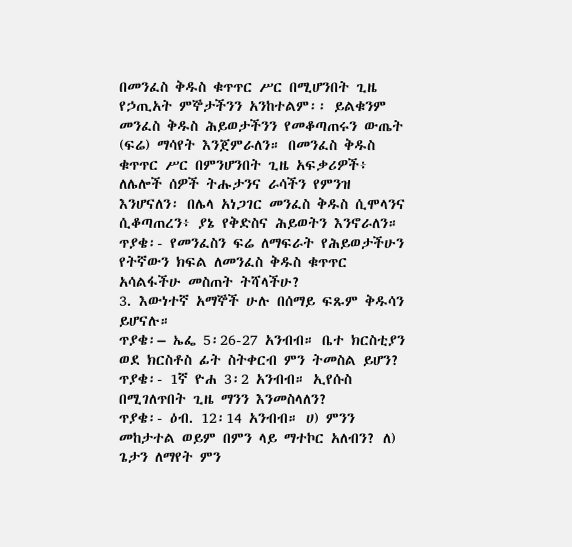በመንፈስ ቅዱስ ቁጥጥር ሥር በሚሆንበት ጊዜ የኃጢአት ምኞታችንን አንከተልም፡፡ ይልቁንም መንፈስ ቅዱስ ሕይወታችንን የመቆጣጠሩን ውጤት (ፍሬ) ማሳየት እንጀምራለን። በመንፈስ ቅዱስ ቁጥጥር ሥር በምንሆንበት ጊዜ አፍቃሪዎች፥ ለሌሎች ሰዎች ትሑታንና ራሳችን የምንዝ እንሆናለን፡ በሌላ አነጋገር መንፈስ ቅዱስ ሲሞላንና ሲቆጣጠረን፥ ያኔ የቅድስና ሕይወትን እንኖራለን።
ጥያቄ፡- የመንፈስን ፍሬ ለማፍራት የሕይወታችሁን የትኛውን ክፍል ለመንፈስ ቅዱስ ቁጥጥር አሳልፋችሁ መስጠት ትሻላችሁ?
3. እውነተኛ አማኞች ሁሉ በሰማይ ፍጹም ቅዱሳን ይሆናሉ።
ጥያቄ፡– ኤፌ 5፡26-27 አንብብ። ቤተ ክርስቲያን ወደ ክርስቶስ ፊት ስትቀርብ ምን ትመስል ይሆን?
ጥያቄ፡- 1ኛ ዮሐ 3፡2 አንብብ። ኢየሱስ በሚገለጥበት ጊዜ ማንን እንመስላለን?
ጥያቄ፡- ዕብ. 12፡14 አንብብ። ሀ) ምንን መከታተል ወይም በምን ላይ ማተኮር አለብን? ለ) ጌታን ለማየት ምን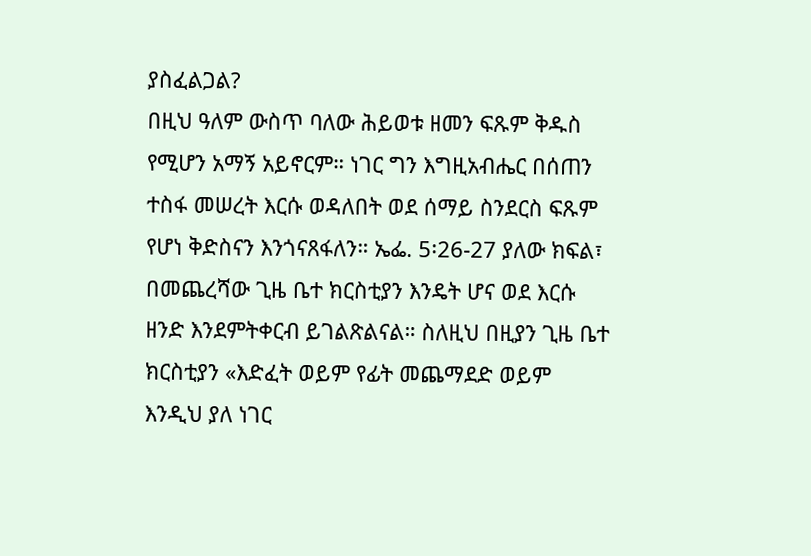ያስፈልጋል?
በዚህ ዓለም ውስጥ ባለው ሕይወቱ ዘመን ፍጹም ቅዱስ የሚሆን አማኝ አይኖርም። ነገር ግን እግዚአብሔር በሰጠን ተስፋ መሠረት እርሱ ወዳለበት ወደ ሰማይ ስንደርስ ፍጹም የሆነ ቅድስናን እንጎናጸፋለን። ኤፌ. 5፡26-27 ያለው ክፍል፣ በመጨረሻው ጊዜ ቤተ ክርስቲያን እንዴት ሆና ወደ እርሱ ዘንድ እንደምትቀርብ ይገልጽልናል። ስለዚህ በዚያን ጊዜ ቤተ ክርስቲያን «እድፈት ወይም የፊት መጨማደድ ወይም እንዲህ ያለ ነገር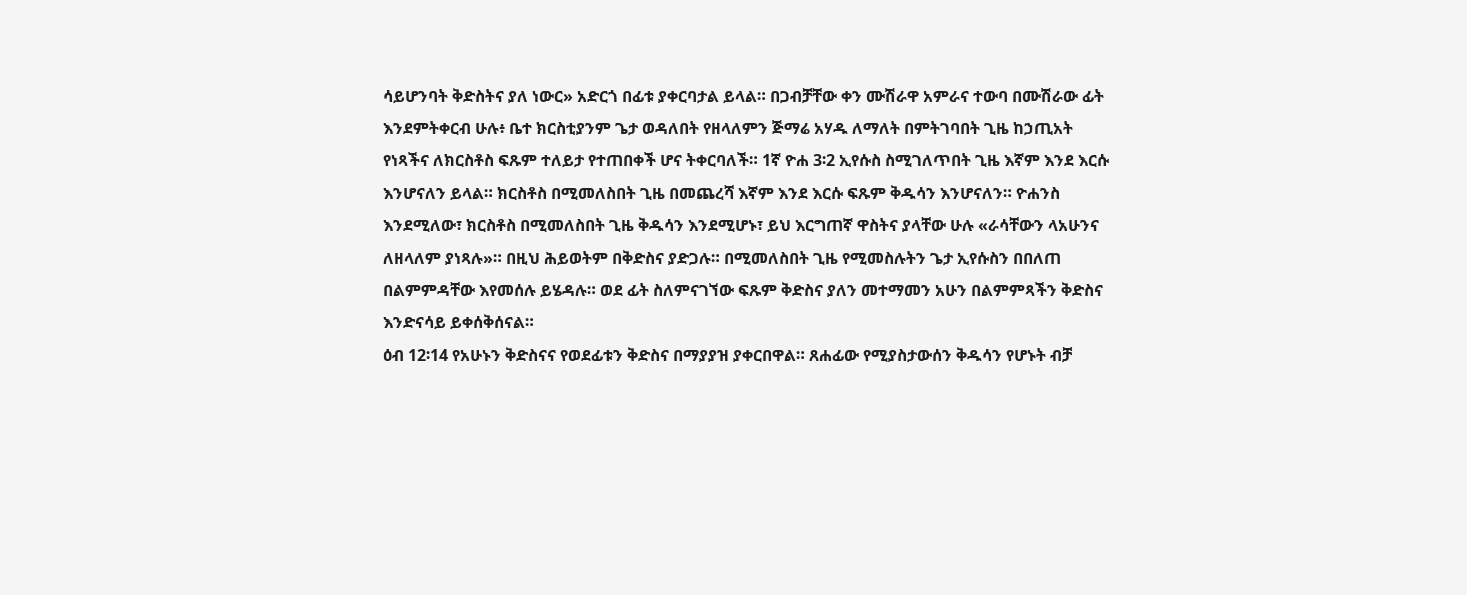ሳይሆንባት ቅድስትና ያለ ነውር» አድርጎ በፊቱ ያቀርባታል ይላል። በጋብቻቸው ቀን ሙሽራዋ አምራና ተውባ በሙሽራው ፊት እንደምትቀርብ ሁሉ፥ ቤተ ክርስቲያንም ጌታ ወዳለበት የዘላለምን ጅማሬ አሃዱ ለማለት በምትገባበት ጊዜ ከኃጢአት የነጻችና ለክርስቶስ ፍጹም ተለይታ የተጠበቀች ሆና ትቀርባለች። 1ኛ ዮሐ 3፡2 ኢየሱስ ስሚገለጥበት ጊዜ እኛም እንደ እርሱ እንሆናለን ይላል። ክርስቶስ በሚመለስበት ጊዜ በመጨረሻ እኛም እንደ እርሱ ፍጹም ቅዱሳን እንሆናለን። ዮሐንስ እንደሚለው፣ ክርስቶስ በሚመለስበት ጊዜ ቅዱሳን እንደሚሆኑ፣ ይህ እርግጠኛ ዋስትና ያላቸው ሁሉ «ራሳቸውን ላአሁንና ለዘላለም ያነጻሉ»። በዚህ ሕይወትም በቅድስና ያድጋሉ። በሚመለስበት ጊዜ የሚመስሉትን ጌታ ኢየሱስን በበለጠ በልምምዳቸው እየመሰሉ ይሄዳሉ። ወደ ፊት ስለምናገኘው ፍጹም ቅድስና ያለን መተማመን አሁን በልምምጻችን ቅድስና እንድናሳይ ይቀሰቅሰናል።
ዕብ 12፡14 የአሁኑን ቅድስናና የወደፊቱን ቅድስና በማያያዝ ያቀርበዋል። ጸሐፊው የሚያስታውሰን ቅዱሳን የሆኑት ብቻ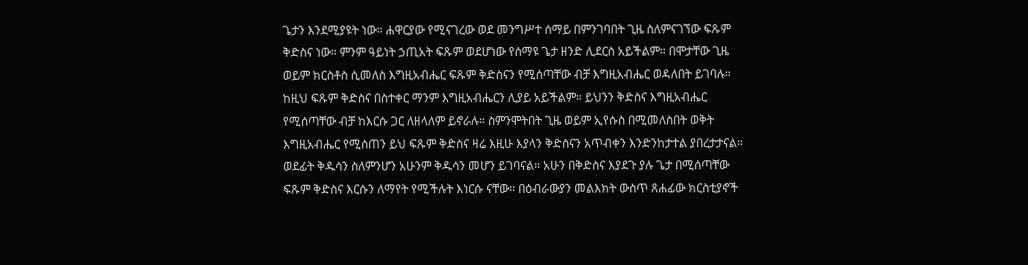ጌታን እንደሚያዩት ነው። ሐዋርያው የሚናገረው ወደ መንግሥተ ሰማይ በምንገባበት ጊዜ ስለምናገኘው ፍጹም ቅድስና ነው። ምንም ዓይነት ኃጢአት ፍጹም ወደሆነው የሰማዩ ጌታ ዘንድ ሊደርስ አይችልም። በሞታቸው ጊዜ ወይም ክርስቶስ ሲመለስ እግዚአብሔር ፍጹም ቅድስናን የሚሰጣቸው ብቻ እግዚአብሔር ወዳለበት ይገባሉ። ከዚህ ፍጹም ቅድስና በስተቀር ማንም እግዚአብሔርን ሊያይ አይችልም። ይህንን ቅድስና እግዚአብሔር የሚሰጣቸው ብቻ ከእርሱ ጋር ለዘላለም ይኖራሉ። ስምንሞትበት ጊዜ ወይም ኢየሱስ በሚመለስበት ወቅት እግዚአብሔር የሚሰጠን ይህ ፍጹም ቅድስና ዛሬ እዚሁ እያላን ቅድስናን አጥብቀን እንድንከታተል ያበረታታናል። ወደፊት ቅዱሳን ስለምንሆን አሁንም ቅዱሳን መሆን ይገባናል። አሁን በቅድስና እያደጉ ያሉ ጌታ በሚሰጣቸው ፍጹም ቅድስና እርሱን ለማየት የሚችሉት እነርሱ ናቸው። በዕብራውያን መልእክት ውስጥ ጸሐፊው ክርስቲያኖች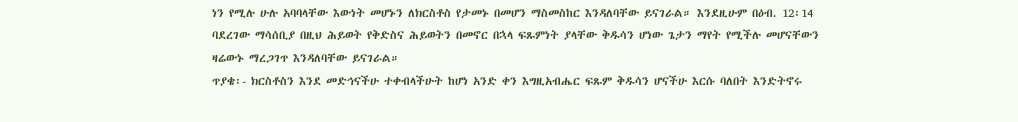ነን የሚሉ ሁሉ አባባላቸው እውነት መሆኑን ለክርስቶስ የታመኑ በመሆን ማስመስከር እንዳለባቸው ይናገራል። እንደዚሁም በዕብ. 12፡14 ባደረገው ማሳሰቢያ በዚህ ሕይወት የቅድስና ሕይወትን በመኖር በኋላ ፍጹምነት ያላቸው ቅዱሳን ሆነው ጌታን ማየት የሚችሉ መሆናቸውን ዛሬውኑ ማረጋገጥ እንዳለባቸው ይናገራል።
ጥያቄ፡- ክርስቶስን እንደ መድኅናችሁ ተቀብላችሁት ከሆነ አንድ ቀን እግዚአብሔር ፍጹም ቅዱሳን ሆናችሁ እርሱ ባለበት እንድትኖሩ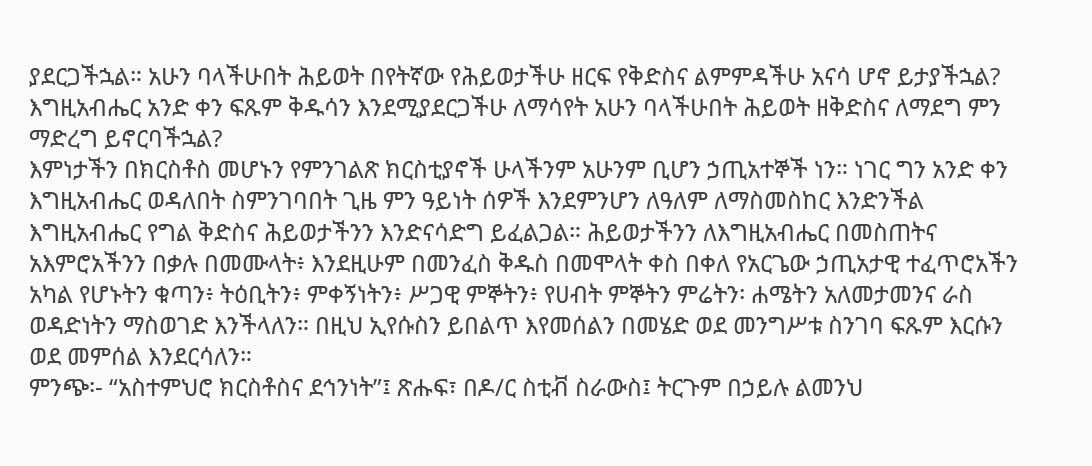ያደርጋችኋል። አሁን ባላችሁበት ሕይወት በየትኛው የሕይወታችሁ ዘርፍ የቅድስና ልምምዳችሁ አናሳ ሆኖ ይታያችኋል? እግዚአብሔር አንድ ቀን ፍጹም ቅዱሳን እንደሚያደርጋችሁ ለማሳየት አሁን ባላችሁበት ሕይወት ዘቅድስና ለማደግ ምን ማድረግ ይኖርባችኋል?
እምነታችን በክርስቶስ መሆኑን የምንገልጽ ክርስቲያኖች ሁላችንም አሁንም ቢሆን ኃጢአተኞች ነን። ነገር ግን አንድ ቀን እግዚአብሔር ወዳለበት ስምንገባበት ጊዜ ምን ዓይነት ሰዎች እንደምንሆን ለዓለም ለማስመስከር እንድንችል እግዚአብሔር የግል ቅድስና ሕይወታችንን እንድናሳድግ ይፈልጋል። ሕይወታችንን ለእግዚአብሔር በመስጠትና አእምሮአችንን በቃሉ በመሙላት፥ እንደዚሁም በመንፈስ ቅዱስ በመሞላት ቀስ በቀለ የአርጌው ኃጢአታዊ ተፈጥሮአችን አካል የሆኑትን ቁጣን፥ ትዕቢትን፥ ምቀኝነትን፥ ሥጋዊ ምኞትን፥ የሀብት ምኞትን ምሬትን፡ ሐሜትን አለመታመንና ራስ ወዳድነትን ማስወገድ እንችላለን። በዚህ ኢየሱስን ይበልጥ እየመሰልን በመሄድ ወደ መንግሥቱ ስንገባ ፍጹም እርሱን ወደ መምሰል እንደርሳለን።
ምንጭ፡- “አስተምህሮ ክርስቶስና ደኅንነት”፤ ጽሑፍ፣ በዶ/ር ስቲቭ ስራውስ፤ ትርጉም በኃይሉ ልመንህ